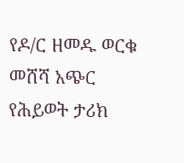የዶ/ር ዘመዱ ወርቁ መሸሻ አጭር የሕይወት ታሪክ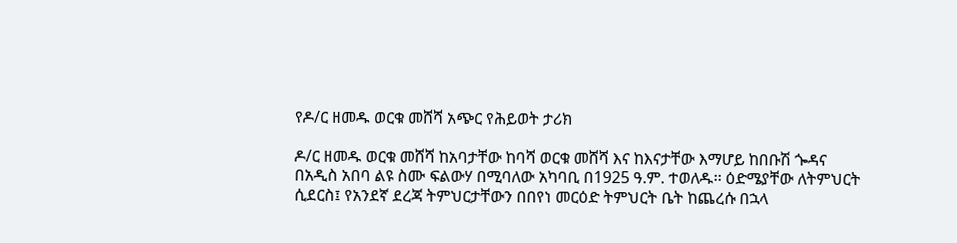የዶ/ር ዘመዱ ወርቁ መሸሻ አጭር የሕይወት ታሪክ

ዶ/ር ዘመዱ ወርቁ መሸሻ ከአባታቸው ከባሻ ወርቁ መሸሻ እና ከእናታቸው እማሆይ ከበቡሽ ጐዳና በአዲስ አበባ ልዩ ስሙ ፍልውሃ በሚባለው አካባቢ በ1925 ዓ.ም. ተወለዱ፡፡ ዕድሜያቸው ለትምህርት ሲደርስ፤ የአንደኛ ደረጃ ትምህርታቸውን በበየነ መርዕድ ትምህርት ቤት ከጨረሱ በኋላ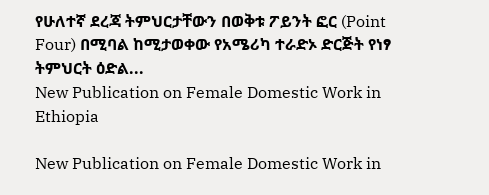የሁለተኛ ደረጃ ትምህርታቸውን በወቅቱ ፖይንት ፎር (Point Four) በሚባል ከሚታወቀው የአሜሪካ ተራድኦ ድርጅት የነፃ ትምህርት ዕድል...
New Publication on Female Domestic Work in Ethiopia

New Publication on Female Domestic Work in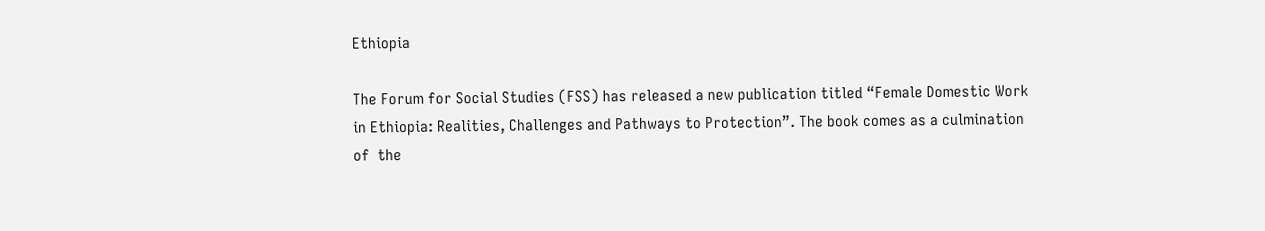Ethiopia

The Forum for Social Studies (FSS) has released a new publication titled “Female Domestic Work in Ethiopia: Realities, Challenges and Pathways to Protection”. The book comes as a culmination of  the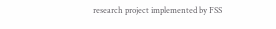research project implemented by FSS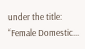under the title: “Female Domestic...